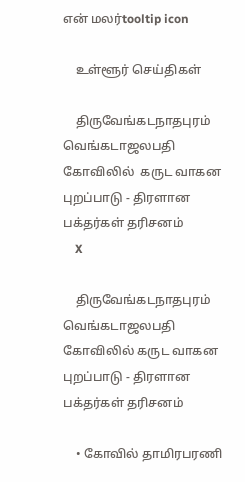என் மலர்tooltip icon

    உள்ளூர் செய்திகள்

    திருவேங்கடநாதபுரம் வெங்கடாஜலபதி கோவிலில்  கருட வாகன புறப்பாடு - திரளான பக்தர்கள் தரிசனம்
    X

    திருவேங்கடநாதபுரம் வெங்கடாஜலபதி கோவிலில் கருட வாகன புறப்பாடு - திரளான பக்தர்கள் தரிசனம்

    • கோவில் தாமிரபரணி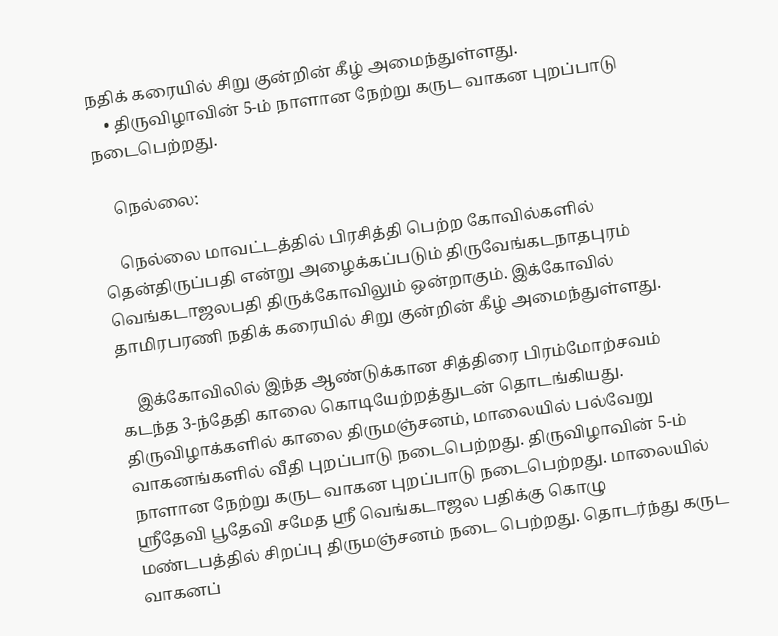நதிக் கரையில் சிறு குன்றின் கீழ் அமைந்துள்ளது.
    • திருவிழாவின் 5-ம் நாளான நேற்று கருட வாகன புறப்பாடு நடைபெற்றது.

    நெல்லை:

    நெல்லை மாவட்டத்தில் பிரசித்தி பெற்ற கோவில்களில் தென்திருப்பதி என்று அழைக்கப்படும் திருவேங்கடநாதபுரம் வெங்கடாஜலபதி திருக்கோவிலும் ஒன்றாகும். இக்கோவில் தாமிரபரணி நதிக் கரையில் சிறு குன்றின் கீழ் அமைந்துள்ளது.

    இக்கோவிலில் இந்த ஆண்டுக்கான சித்திரை பிரம்மோற்சவம் கடந்த 3-ந்தேதி காலை கொடியேற்றத்துடன் தொடங்கியது. திருவிழாக்களில் காலை திருமஞ்சனம், மாலையில் பல்வேறு வாகனங்களில் வீதி புறப்பாடு நடைபெற்றது. திருவிழாவின் 5-ம் நாளான நேற்று கருட வாகன புறப்பாடு நடைபெற்றது. மாலையில் ஸ்ரீதேவி பூதேவி சமேத ஸ்ரீ வெங்கடாஜல பதிக்கு கொழு மண்டபத்தில் சிறப்பு திருமஞ்சனம் நடை பெற்றது. தொடர்ந்து கருட வாகனப்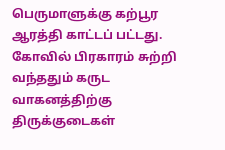பெருமாளுக்கு கற்பூர ஆரத்தி காட்டப் பட்டது. கோவில் பிரகாரம் சுற்றி வந்ததும் கருட வாகனத்திற்கு திருக்குடைகள்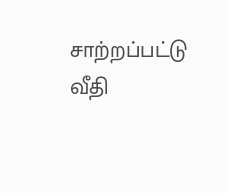சாற்றப்பட்டு வீதி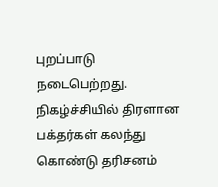புறப்பாடு நடைபெற்றது. நிகழ்ச்சியில் திரளான பக்தர்கள் கலந்து கொண்டு தரிசனம்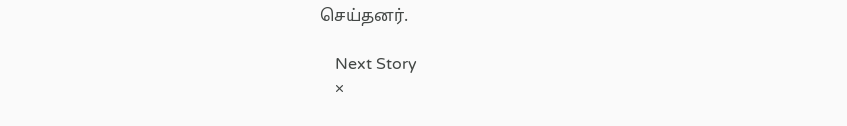செய்தனர்.

    Next Story
    ×